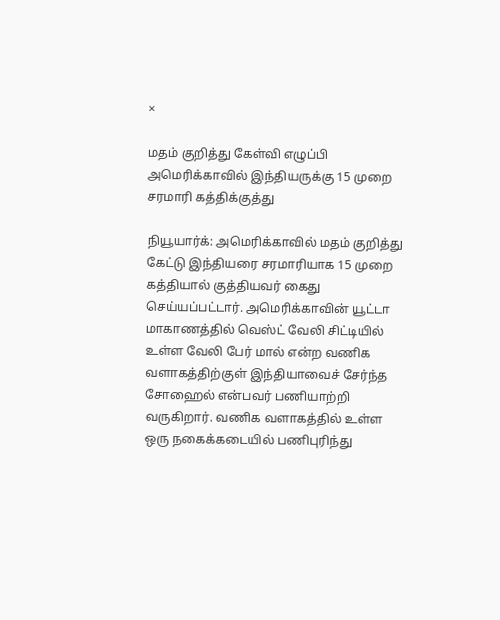×

மதம் குறித்து கேள்வி எழுப்பி அமெரிக்காவில் இந்தியருக்கு 15 முறை சரமாரி கத்திக்குத்து

நியூயார்க்: அமெரிக்காவில் மதம் குறித்து கேட்டு இந்தியரை சரமாரியாக 15 முறை கத்தியால் குத்தியவர் கைது செய்யப்பட்டார். அமெரிக்காவின் யூட்டா மாகாணத்தில் வெஸ்ட் வேலி சிட்டியில் உள்ள வேலி பேர் மால் என்ற வணிக வளாகத்திற்குள் இந்தியாவைச் சேர்ந்த சோஹைல் என்பவர் பணியாற்றி வருகிறார். வணிக வளாகத்தில் உள்ள ஒரு நகைக்கடையில் பணிபுரிந்து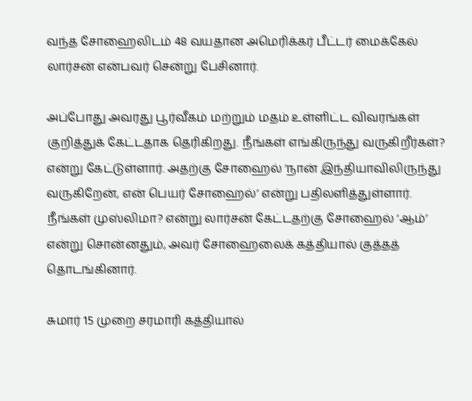வந்த சோஹைலிடம் 48 வயதான அமெரிக்கர் பீட்டர் மைக்கேல் லார்சன் என்பவர் சென்று பேசினார்.

அப்போது அவரது பூர்வீகம் மற்றும் மதம் உள்ளிட்ட விவரங்கள் குறித்துக் கேட்டதாக தெரிகிறது. நீங்கள் எங்கிருந்து வருகிறீர்கள்? என்று கேட்டுள்ளார். அதற்கு சோஹைல் ‘நான் இந்தியாவிலிருந்து வருகிறேன், என் பெயர் சோஹைல்’ என்று பதிலளித்துள்ளார். நீங்கள் முஸ்லிமா? என்று லார்சன் கேட்டதற்கு சோஹைல் ‘ஆம்’ என்று சொன்னதும், அவர் சோஹைலைக் கத்தியால் குத்தத் தொடங்கினார்.

சுமார் 15 முறை சரமாரி கத்தியால்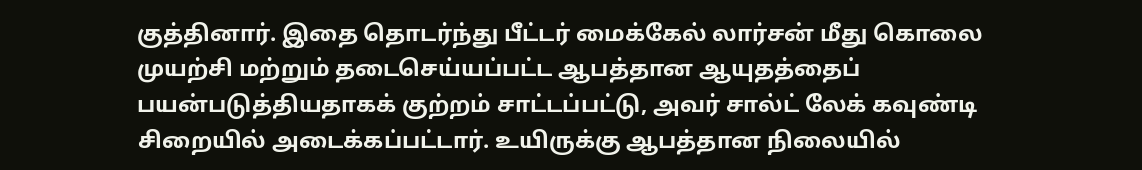குத்தினார். இதை தொடர்ந்து பீட்டர் மைக்கேல் லார்சன் மீது கொலை முயற்சி மற்றும் தடைசெய்யப்பட்ட ஆபத்தான ஆயுதத்தைப் பயன்படுத்தியதாகக் குற்றம் சாட்டப்பட்டு, அவர் சால்ட் லேக் கவுண்டி சிறையில் அடைக்கப்பட்டார். உயிருக்கு ஆபத்தான நிலையில்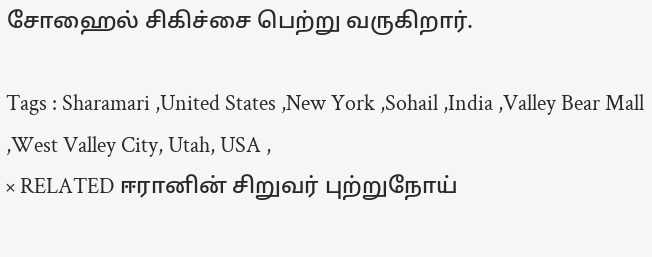சோஹைல் சிகிச்சை பெற்று வருகிறார்.

Tags : Sharamari ,United States ,New York ,Sohail ,India ,Valley Bear Mall ,West Valley City, Utah, USA ,
× RELATED ஈரானின் சிறுவர் புற்றுநோய்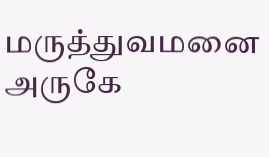மருத்துவமனை அருகே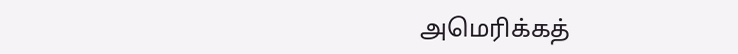அமெரிக்கத்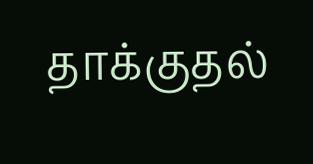தாக்குதல்